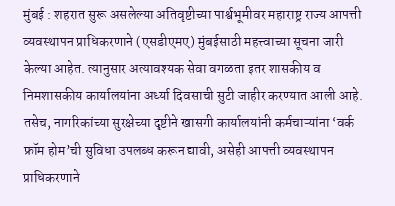मुंबई : शहरात सुरू असलेल्या अतिवृष्टीच्या पार्श्वभूमीवर महाराष्ट्र राज्य आपत्ती व्यवस्थापन प्राधिकरणाने (एसडीएमए) मुंबईसाठी महत्त्वाच्या सूचना जारी केल्या आहेत. त्यानुसार अत्यावश्यक सेवा वगळता इतर शासकीय व निमशासकीय कार्यालयांना अर्ध्या दिवसाची सुटी जाहीर करण्यात आली आहे. तसेच, नागरिकांच्या सुरक्षेच्या दृष्टीने खासगी कार्यालयांनी कर्मचाऱ्यांना ‘वर्क फ्रॉम होम’ची सुविधा उपलब्ध करून द्यावी, असेही आपत्ती व्यवस्थापन प्राधिकरणाने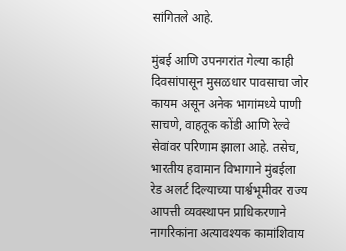सांगितले आहे.

मुंबई आणि उपनगरांत गेल्या काही दिवसांपासून मुसळधार पावसाचा जोर कायम असून अनेक भागांमध्ये पाणी साचणे, वाहतूक कोंडी आणि रेल्वे सेवांवर परिणाम झाला आहे. तसेच, भारतीय हवामान विभागाने मुंबईला रेड अलर्ट दिल्याच्या पार्श्वभूमीवर राज्य आपत्ती व्यवस्थापन प्राधिकरणाने नागरिकांना अत्यावश्यक कामांशिवाय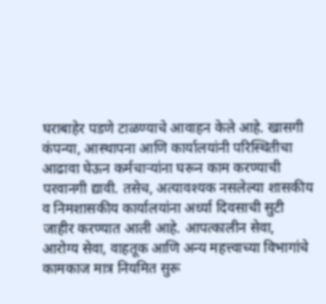घराबाहेर पडणे टाळण्याचे आवाहन केले आहे. खासगी कंपन्या, आस्थापना आणि कार्यालयांनी परिस्थितीचा आढावा घेऊन कर्मचाऱ्यांना घरून काम करण्याची परवानगी द्यावी. तसेच, अत्यावश्यक नसलेल्या शासकीय व निमशासकीय कार्यालयांना अर्ध्या दिवसाची सुटी जाहीर करण्यात आली आहे. आपत्कालीन सेवा, आरोग्य सेवा, वाहतूक आणि अन्य महत्त्वाच्या विभागांचे कामकाज मात्र नियमित सुरू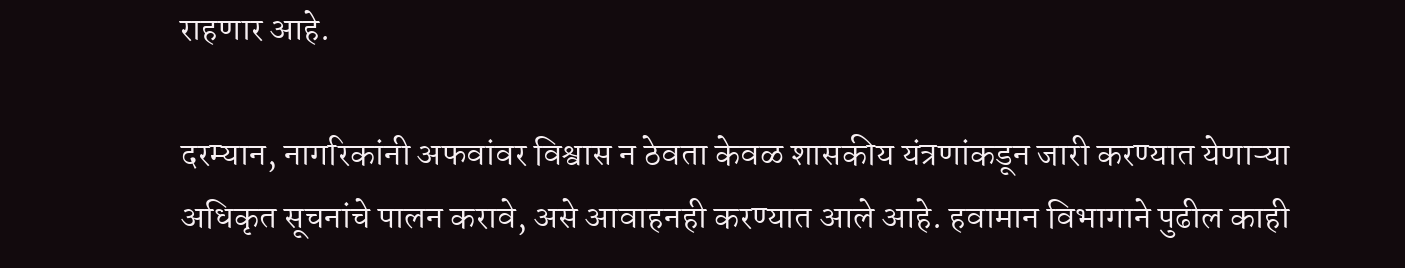राहणार आहे.

दरम्यान, नागरिकांनी अफवांवर विश्वास न ठेवता केवळ शासकीय यंत्रणांकडून जारी करण्यात येणाऱ्या अधिकृत सूचनांचे पालन करावे, असे आवाहनही करण्यात आले आहे. हवामान विभागाने पुढील काही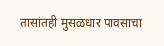तासांतही मुसळधार पावसाचा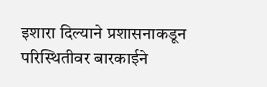इशारा दिल्याने प्रशासनाकडून परिस्थितीवर बारकाईने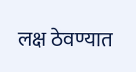लक्ष ठेवण्यात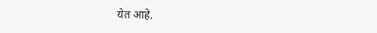येत आहे.